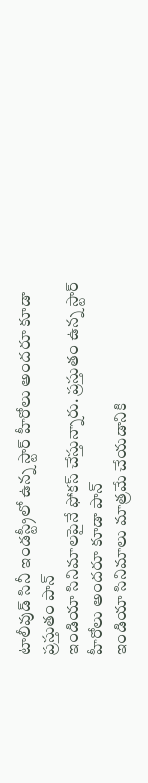టాలీవుడ్ సినీ ఇండస్ట్రీలో ఉన్న స్టార్ హీరోలు అందరూ కూడా ప్రస్తుతం పాన్
ఇండియా సినిమాలపైనే ఫోకస్ చేస్తున్నారు. ప్రస్తుతం ఉన్న స్టార్ హీరోలు అందరూ కూడా పాన్
ఇండియా సినిమాలు మాత్రమే చేయడానికి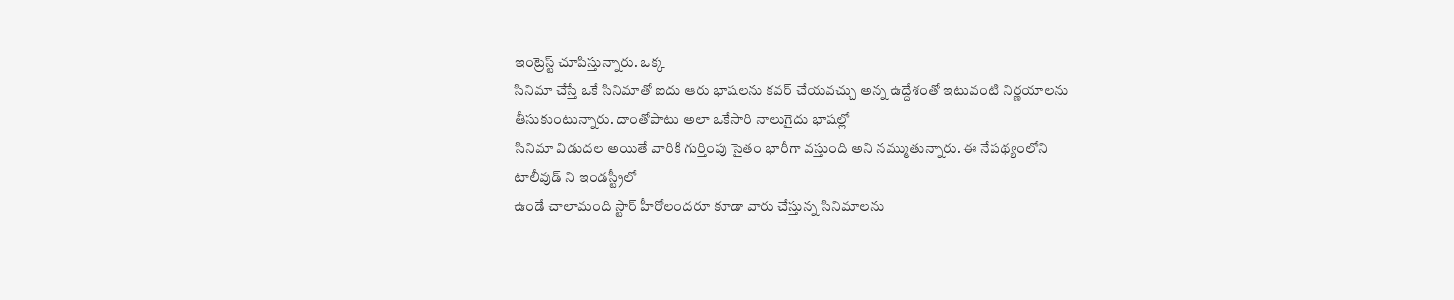ఇంట్రెస్ట్ చూపిస్తున్నారు. ఒక్క
సినిమా చేస్తే ఒకే సినిమాతో ఐదు ఆరు భాషలను కవర్ చేయవచ్చు అన్న ఉద్దేశంతో ఇటువంటి నిర్ణయాలను తీసుకుంటున్నారు. దాంతోపాటు అలా ఒకేసారి నాలుగైదు భాషల్లో
సినిమా విడుదల అయితే వారికి గుర్తింపు సైతం భారీగా వస్తుంది అని నమ్ముతున్నారు. ఈ నేపథ్యంలోని
టాలీవుడ్ ని ఇండస్ట్రీలో
ఉండే చాలామంది స్టార్ హీరోలందరూ కూడా వారు చేస్తున్న సినిమాలను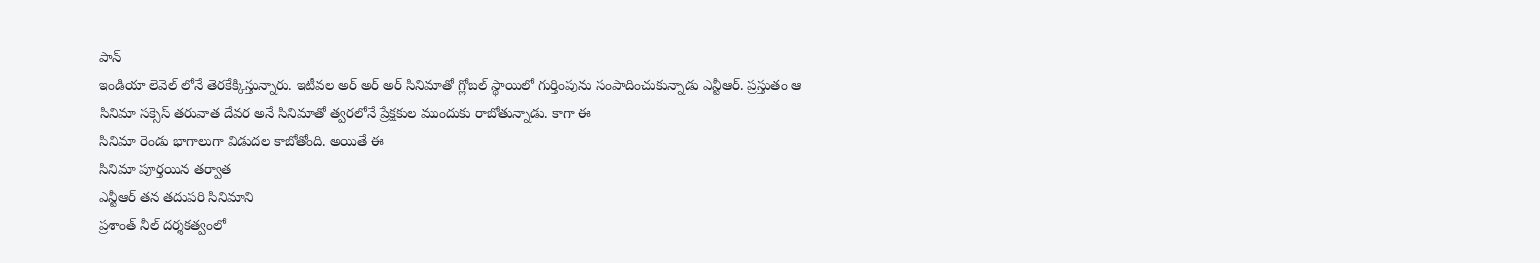పాన్
ఇండియా లెవెల్ లోనే తెరకేక్కిస్తున్నారు. ఇటీవల అర్ అర్ అర్ సినిమాతో గ్లోబల్ స్థాయిలో గుర్తింపును సంపాదించుకున్నాడు ఎన్టీఆర్. ప్రస్తుతం ఆ
సినిమా సక్సెస్ తరువాత దేవర అనే సినిమాతో త్వరలోనే ప్రేక్షకుల ముందుకు రాబోతున్నాడు. కాగా ఈ
సినిమా రెండు భాగాలుగా విడుదల కాబోతోంది. అయితే ఈ
సినిమా పూర్తయిన తర్వాత
ఎన్టీఆర్ తన తదుపరి సినిమాని
ప్రశాంత్ నీల్ దర్శకత్వంలో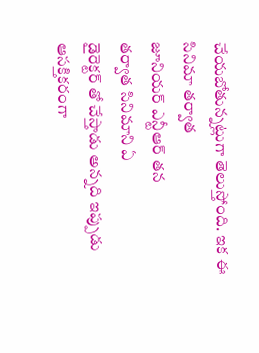చేయబోతున్నట్లుగా తెలుస్తోంది. ఇక ఈ
సినిమా తర్వాత
జూనియర్ ఎన్టీఆర్ తన
తర్వాత సినిమాని ఏ
డైరెక్టర్ తో చేస్తాడు అన్నది ఇప్పుడు ఆసక్తికరంగా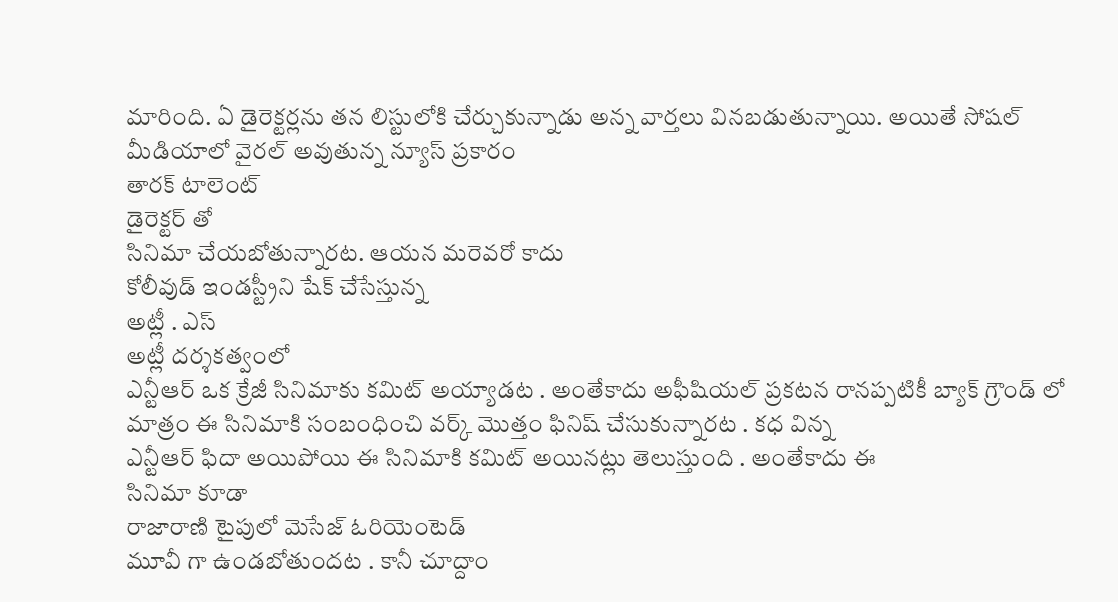మారింది. ఏ డైరెక్టర్లను తన లిస్టులోకి చేర్చుకున్నాడు అన్న వార్తలు వినబడుతున్నాయి. అయితే సోషల్ మీడియాలో వైరల్ అవుతున్న న్యూస్ ప్రకారం
తారక్ టాలెంట్
డైరెక్టర్ తో
సినిమా చేయబోతున్నారట. ఆయన మరెవరో కాదు
కోలీవుడ్ ఇండస్ట్రీని షేక్ చేసేస్తున్న
అట్లీ . ఎస్
అట్లీ దర్శకత్వంలో
ఎన్టీఆర్ ఒక క్రేజీ సినిమాకు కమిట్ అయ్యాడట . అంతేకాదు అఫీషియల్ ప్రకటన రానప్పటికీ బ్యాక్ గ్రౌండ్ లో మాత్రం ఈ సినిమాకి సంబంధించి వర్క్ మొత్తం ఫినిష్ చేసుకున్నారట . కధ విన్న
ఎన్టీఆర్ ఫిదా అయిపోయి ఈ సినిమాకి కమిట్ అయినట్లు తెలుస్తుంది . అంతేకాదు ఈ
సినిమా కూడా
రాజారాణి టైపులో మెసేజ్ ఓరియెంటెడ్
మూవీ గా ఉండబోతుందట . కానీ చూద్దాం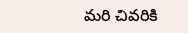మరి చివరికి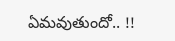ఏమవుతుందో.. !!